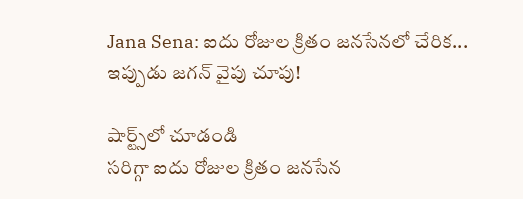Jana Sena: ఐదు రోజుల క్రితం జనసేనలో చేరిక... ఇప్పుడు జగన్ వైపు చూపు!

షార్ట్స్‌లో చూడండి
సరిగ్గా ఐదు రోజుల క్రితం జనసేన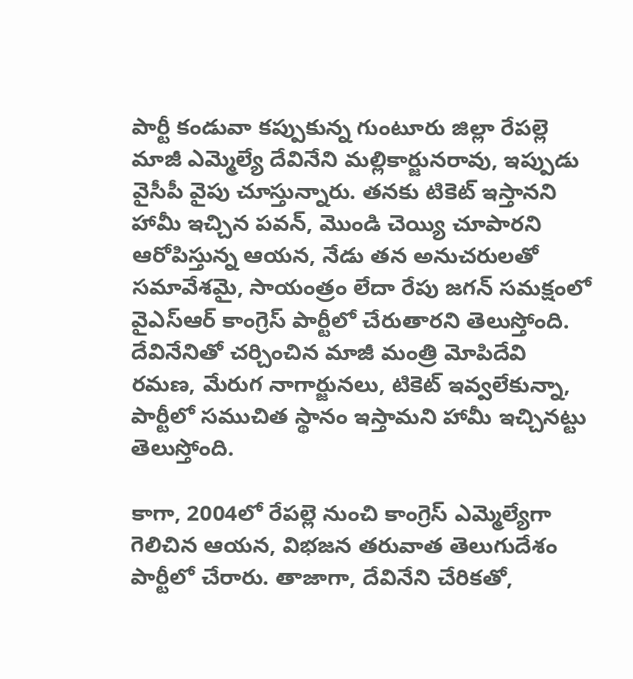పార్టీ కండువా కప్పుకున్న గుంటూరు జిల్లా రేపల్లె మాజీ ఎమ్మెల్యే దేవినేని మల్లికార్జునరావు, ఇప్పుడు వైసీపీ వైపు చూస్తున్నారు. తనకు టికెట్ ఇస్తానని హామీ ఇచ్చిన పవన్, మొండి చెయ్యి చూపారని ఆరోపిస్తున్న ఆయన, నేడు తన అనుచరులతో సమావేశమై, సాయంత్రం లేదా రేపు జగన్ సమక్షంలో వైఎస్ఆర్ కాంగ్రెస్ పార్టీలో చేరుతారని తెలుస్తోంది. దేవినేనితో చర్చించిన మాజీ మంత్రి మోపిదేవి రమణ, మేరుగ నాగార్జునలు, టికెట్ ఇవ్వలేకున్నా, పార్టీలో సముచిత స్థానం ఇస్తామని హామీ ఇచ్చినట్టు తెలుస్తోంది.

కాగా, 2004లో రేపల్లె నుంచి కాంగ్రెస్ ఎమ్మెల్యేగా గెలిచిన ఆయన, విభజన తరువాత తెలుగుదేశం పార్టీలో చేరారు. తాజాగా, దేవినేని చేరికతో,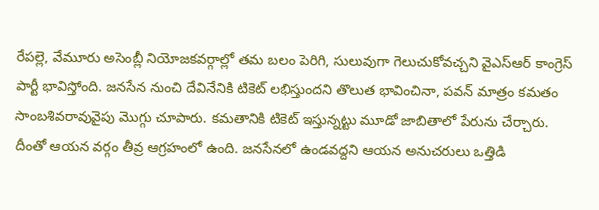రేపల్లె, వేమూరు అసెంబ్లీ నియోజకవర్గాల్లో తమ బలం పెరిగి, సులువుగా గెలుచుకోవచ్చని వైఎస్ఆర్ కాంగ్రెస్ పార్టీ భావిస్తోంది. జనసేన నుంచి దేవినేనికి టికెట్ లభిస్తుందని తొలుత భావించినా, పవన్ మాత్రం కమతం సాంబశివరావువైపు మొగ్గు చూపారు. కమతానికి టికెట్ ఇస్తున్నట్టు మూడో జాబితాలో పేరును చేర్చారు. దీంతో ఆయన వర్గం తీవ్ర ఆగ్రహంలో ఉంది. జనసేనలో ఉండవద్దని ఆయన అనుచరులు ఒత్తిడి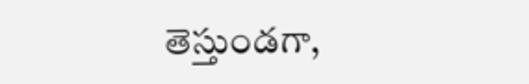తెస్తుండగా,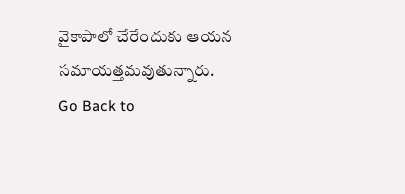వైకాపాలో చేరేందుకు ఆయన సమాయత్తమవుతున్నారు.
Go Back to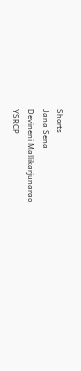Shorts
Jana Sena
Devineni Mallikarjunarao
YSRCP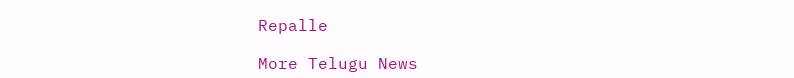Repalle

More Telugu News